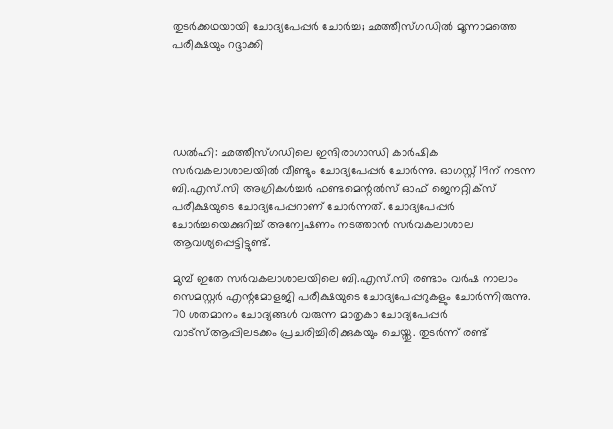തുടര്‍ക്കഥയായി ചോദ്യപേപ്പര്‍ ചോര്‍ച്ച; ഛത്തീസ്ഗഡില്‍ മൂന്നാമത്തെ പരീക്ഷയും റദ്ദാക്കി





ഡല്‍ഹി: ഛത്തീസ്ഗഡിലെ ഇന്ദിരാഗാന്ധി കാര്‍ഷിക സര്‍വകലാശാലയില്‍ വീണ്ടും ചോദ്യപേപ്പര്‍ ചോര്‍ന്നു. ഓഗസ്റ്റ് 19ന് നടന്ന ബി.എസ്.സി അഗ്രികള്‍ച്ചര്‍ ഫണ്ടമെന്റല്‍സ് ഓഫ് ജെനറ്റിക്‌സ് പരീക്ഷയുടെ ചോദ്യപേപ്പറാണ് ചോര്‍ന്നത്. ചോദ്യപേപ്പര്‍ ചോര്‍ച്ചയെക്കുറിച്ച് അന്വേഷണം നടത്താന്‍ സര്‍വകലാശാല ആവശ്യപ്പെട്ടിട്ടുണ്ട്.

മുമ്പ് ഇതേ സര്‍വകലാശാലയിലെ ബി.എസ്.സി രണ്ടാം വര്‍ഷ നാലാം സെമസ്റ്റര്‍ എന്റമോളജി പരീക്ഷയുടെ ചോദ്യപേപ്പറുകളും ചോര്‍ന്നിരുന്നു. 70 ശതമാനം ചോദ്യങ്ങള്‍ വരുന്ന മാതൃകാ ചോദ്യപേപ്പര്‍ വാട്‌സ്ആപ്പിലടക്കം പ്രചരിച്ചിരിക്കുകയും ചെയ്തു. തുടര്‍ന്ന് രണ്ട്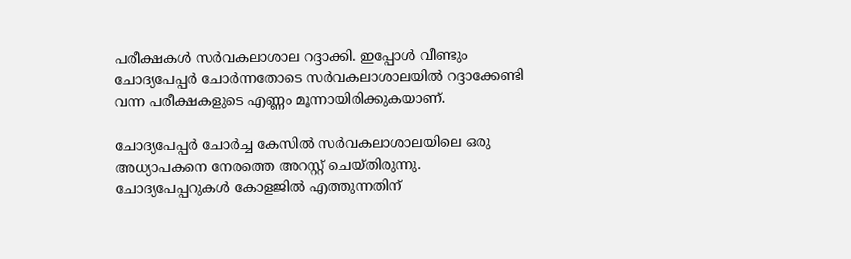പരീക്ഷകള്‍ സര്‍വകലാശാല റദ്ദാക്കി. ഇപ്പോള്‍ വീണ്ടും ചോദ്യപേപ്പര്‍ ചോര്‍ന്നതോടെ സര്‍വകലാശാലയില്‍ റദ്ദാക്കേണ്ടി വന്ന പരീക്ഷകളുടെ എണ്ണം മൂന്നായിരിക്കുകയാണ്.

ചോദ്യപേപ്പര്‍ ചോര്‍ച്ച കേസില്‍ സര്‍വകലാശാലയിലെ ഒരു അധ്യാപകനെ നേരത്തെ അറസ്റ്റ് ചെയ്തിരുന്നു. ചോദ്യപേപ്പറുകള്‍ കോളജില്‍ എത്തുന്നതിന്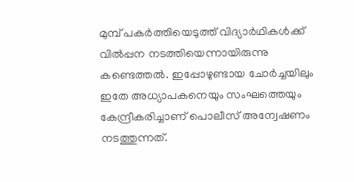മുമ്പ് പകര്‍ത്തിയെടുത്ത് വിദ്യാര്‍ഥികള്‍ക്ക് വില്‍പ്പന നടത്തിയെന്നായിരുന്നു കണ്ടെത്തല്‍. ഇപ്പോഴുണ്ടായ ചോര്‍ച്ചയിലും ഇതേ അധ്യാപകനെയും സംഘത്തെയും കേന്ദ്രീകരിച്ചാണ് പൊലീസ് അന്വേഷണം നടത്തുന്നത്.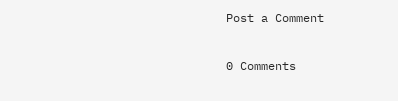Post a Comment

0 Comments